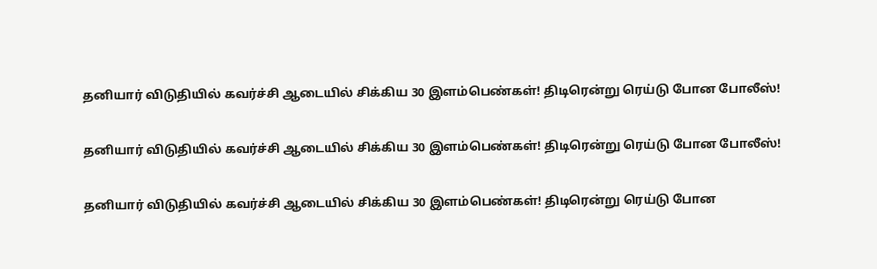தனியார் விடுதியில் கவர்ச்சி ஆடையில் சிக்கிய 30 இளம்பெண்கள்! திடிரென்று ரெய்டு போன போலீஸ்!

தனியார் விடுதியில் கவர்ச்சி ஆடையில் சிக்கிய 30 இளம்பெண்கள்! திடிரென்று ரெய்டு போன போலீஸ்!

தனியார் விடுதியில் கவர்ச்சி ஆடையில் சிக்கிய 30 இளம்பெண்கள்! திடிரென்று ரெய்டு போன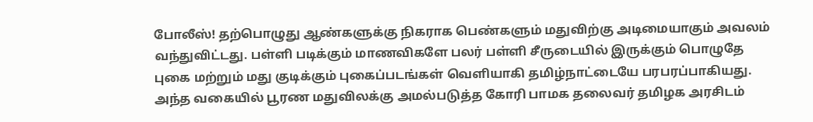போலீஸ்! தற்பொழுது ஆண்களுக்கு நிகராக பெண்களும் மதுவிற்கு அடிமையாகும் அவலம் வந்துவிட்டது. பள்ளி படிக்கும் மாணவிகளே பலர் பள்ளி சீருடையில் இருக்கும் பொழுதே புகை மற்றும் மது குடிக்கும் புகைப்படங்கள் வெளியாகி தமிழ்நாட்டையே பரபரப்பாகியது. அந்த வகையில் பூரண மதுவிலக்கு அமல்படுத்த கோரி பாமக தலைவர் தமிழக அரசிடம்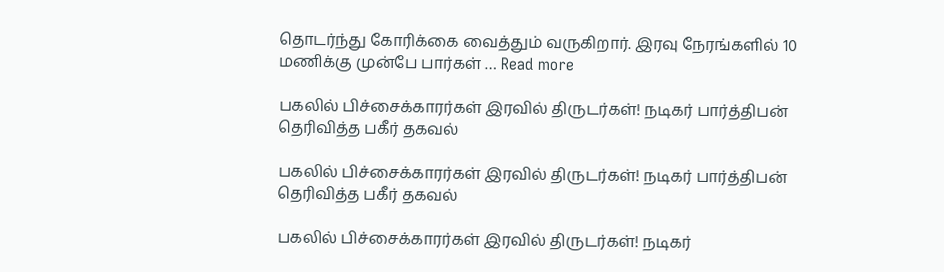தொடர்ந்து கோரிக்கை வைத்தும் வருகிறார். இரவு நேரங்களில் 10 மணிக்கு முன்பே பார்கள் … Read more

பகலில் பிச்சைக்காரர்கள் இரவில் திருடர்கள்! நடிகர் பார்த்திபன் தெரிவித்த பகீர் தகவல்

பகலில் பிச்சைக்காரர்கள் இரவில் திருடர்கள்! நடிகர் பார்த்திபன் தெரிவித்த பகீர் தகவல்

பகலில் பிச்சைக்காரர்கள் இரவில் திருடர்கள்! நடிகர்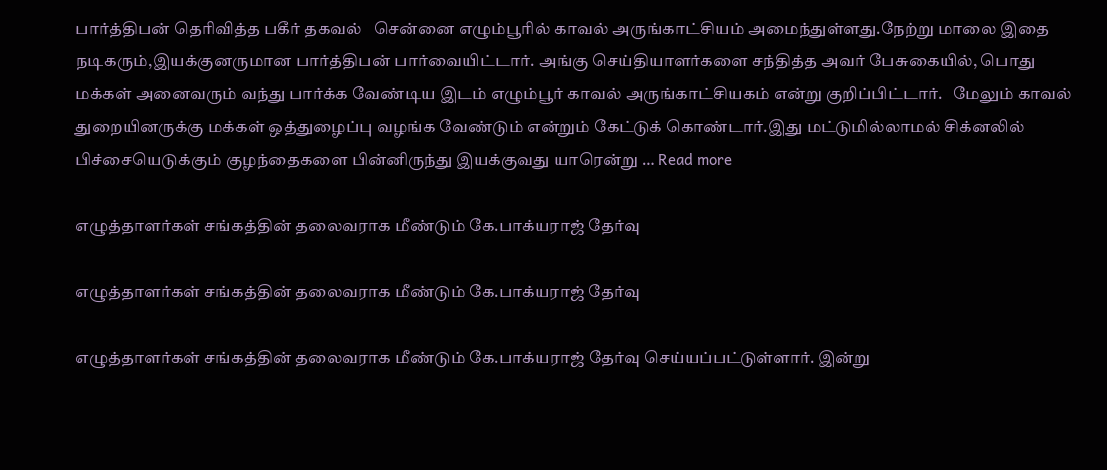பார்த்திபன் தெரிவித்த பகீர் தகவல்   சென்னை எழும்பூரில் காவல் அருங்காட்சியம் அமைந்துள்ளது.நேற்று மாலை இதை நடிகரும்,இயக்குனருமான பார்த்திபன் பார்வையிட்டார். அங்கு செய்தியாளர்களை சந்தித்த அவர் பேசுகையில், பொது மக்கள் அனைவரும் வந்து பார்க்க வேண்டிய இடம் எழும்பூர் காவல் அருங்காட்சியகம் என்று குறிப்பிட்டார்.   மேலும் காவல் துறையினருக்கு மக்கள் ஒத்துழைப்பு வழங்க வேண்டும் என்றும் கேட்டுக் கொண்டார்.இது மட்டுமில்லாமல் சிக்னலில் பிச்சையெடுக்கும் குழந்தைகளை பின்னிருந்து இயக்குவது யாரென்று … Read more

எழுத்தாளர்கள் சங்கத்தின் தலைவராக மீண்டும் கே.பாக்யராஜ் தேர்வு

எழுத்தாளர்கள் சங்கத்தின் தலைவராக மீண்டும் கே.பாக்யராஜ் தேர்வு

எழுத்தாளர்கள் சங்கத்தின் தலைவராக மீண்டும் கே.பாக்யராஜ் தேர்வு செய்யப்பட்டுள்ளார். இன்று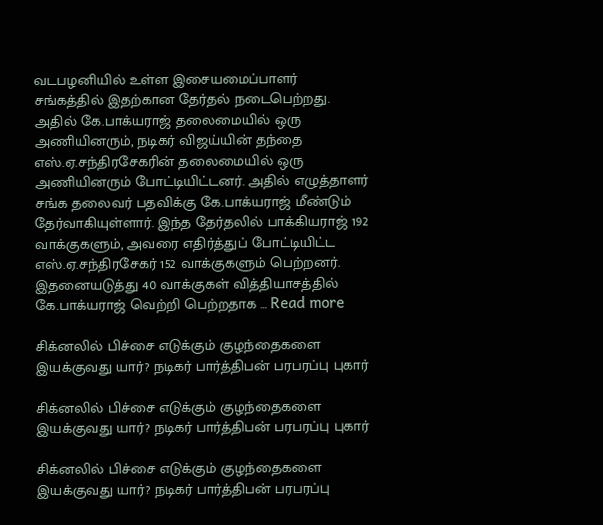வடபழனியில் உள்ள இசையமைப்பாளர் சங்கத்தில் இதற்கான தேர்தல் நடைபெற்றது. அதில் கே.பாக்யராஜ் தலைமையில் ஒரு அணியினரும், நடிகர் விஜய்யின் தந்தை எஸ்.ஏ.சந்திரசேகரின் தலைமையில் ஒரு அணியினரும் போட்டியிட்டனர். அதில் எழுத்தாளர் சங்க தலைவர் பதவிக்கு கே.பாக்யராஜ் மீண்டும் தேர்வாகியுள்ளார். இந்த தேர்தலில் பாக்கியராஜ் 192 வாக்குகளும், அவரை எதிர்த்துப் போட்டியிட்ட எஸ்.ஏ.சந்திரசேகர் 152 வாக்குகளும் பெற்றனர். இதனையடுத்து 40 வாக்குகள் வித்தியாசத்தில் கே.பாக்யராஜ் வெற்றி பெற்றதாக … Read more

சிக்னலில் பிச்சை எடுக்கும் குழந்தைகளை இயக்குவது யார்? நடிகர் பார்த்திபன் பரபரப்பு புகார்

சிக்னலில் பிச்சை எடுக்கும் குழந்தைகளை இயக்குவது யார்? நடிகர் பார்த்திபன் பரபரப்பு புகார்

சிக்னலில் பிச்சை எடுக்கும் குழந்தைகளை இயக்குவது யார்? நடிகர் பார்த்திபன் பரபரப்பு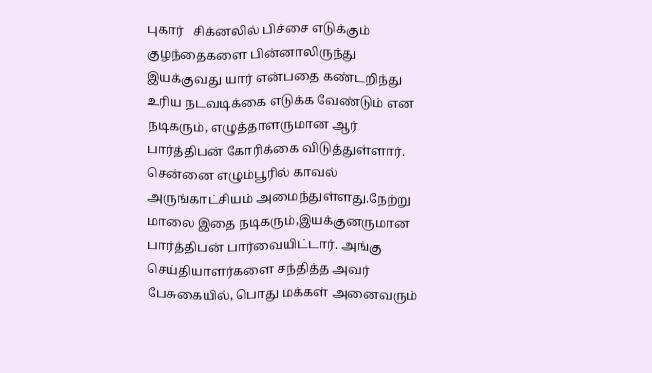புகார்   சிக்னலில் பிச்சை எடுக்கும் குழந்தைகளை பின்னாலிருந்து இயக்குவது யார் என்பதை கண்டறிந்து உரிய நடவடிக்கை எடுக்க வேண்டும் என நடிகரும், எழுத்தாளருமான ஆர் பார்த்திபன் கோரிக்கை விடுத்துள்ளார்.   சென்னை எழும்பூரில் காவல் அருங்காட்சியம் அமைந்துள்ளது.நேற்று மாலை இதை நடிகரும்,இயக்குனருமான பார்த்திபன் பார்வையிட்டார். அங்கு செய்தியாளர்களை சந்தித்த அவர் பேசுகையில், பொது மக்கள் அனைவரும்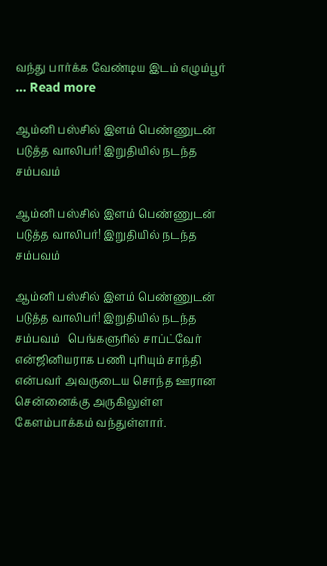வந்து பார்க்க வேண்டிய இடம் எழும்பூர் … Read more

ஆம்னி பஸ்சில் இளம் பெண்ணுடன் படுத்த வாலிபர்! இறுதியில் நடந்த சம்பவம்

ஆம்னி பஸ்சில் இளம் பெண்ணுடன் படுத்த வாலிபர்! இறுதியில் நடந்த சம்பவம்

ஆம்னி பஸ்சில் இளம் பெண்ணுடன் படுத்த வாலிபர்! இறுதியில் நடந்த சம்பவம்   பெங்களுரில் சாப்ட்வேர் என்ஜினியராக பணி புரியும் சாந்தி என்பவர் அவருடைய சொந்த ஊரான சென்னைக்கு அருகிலுள்ள கேளம்பாக்கம் வந்துள்ளார்.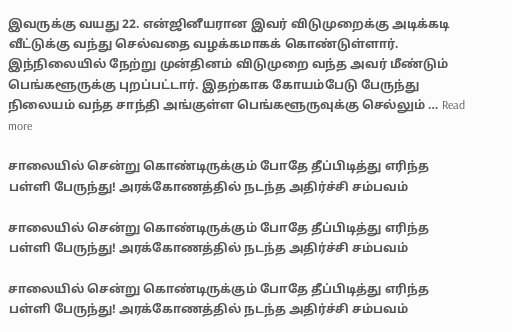இவருக்கு வயது 22. என்ஜினீயரான இவர் விடுமுறைக்கு அடிக்கடி வீட்டுக்கு வந்து செல்வதை வழக்கமாகக் கொண்டுள்ளார்.   இந்நிலையில் நேற்று முன்தினம் விடுமுறை வந்த அவர் மீண்டும் பெங்களூருக்கு புறப்பட்டார். இதற்காக கோயம்பேடு பேருந்து நிலையம் வந்த சாந்தி அங்குள்ள பெங்களூருவுக்கு செல்லும் … Read more

சாலையில் சென்று கொண்டிருக்கும் போதே தீப்பிடித்து எரிந்த பள்ளி பேருந்து! அரக்கோணத்தில் நடந்த அதிர்ச்சி சம்பவம்

சாலையில் சென்று கொண்டிருக்கும் போதே தீப்பிடித்து எரிந்த பள்ளி பேருந்து! அரக்கோணத்தில் நடந்த அதிர்ச்சி சம்பவம்

சாலையில் சென்று கொண்டிருக்கும் போதே தீப்பிடித்து எரிந்த பள்ளி பேருந்து! அரக்கோணத்தில் நடந்த அதிர்ச்சி சம்பவம்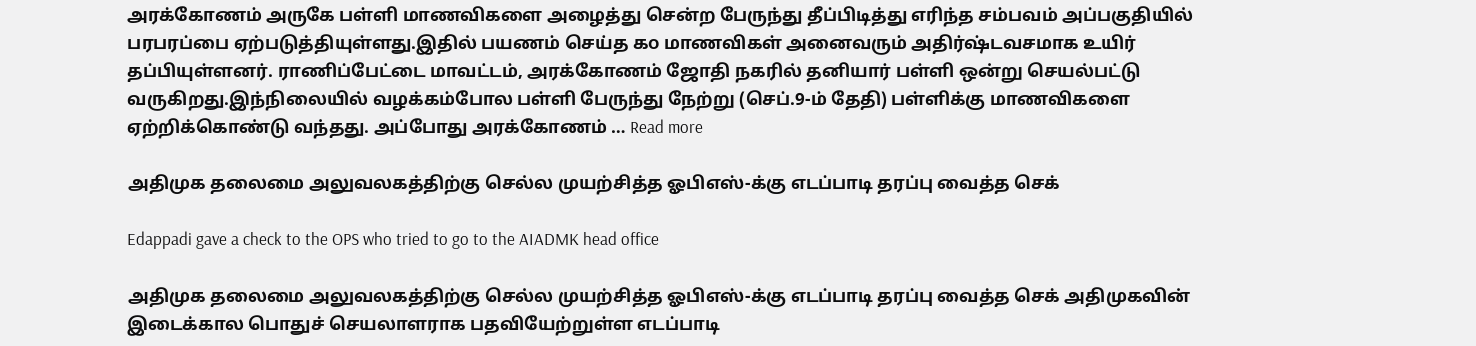அரக்கோணம் அருகே பள்ளி மாணவிகளை அழைத்து சென்ற பேருந்து தீப்பிடித்து எரிந்த சம்பவம் அப்பகுதியில் பரபரப்பை ஏற்படுத்தியுள்ளது.இதில் பயணம் செய்த ௧௦ மாணவிகள் அனைவரும் அதிர்ஷ்டவசமாக உயிர் தப்பியுள்ளனர். ராணிப்பேட்டை மாவட்டம், அரக்கோணம் ஜோதி நகரில் தனியார் பள்ளி ஒன்று செயல்பட்டு வருகிறது.இந்நிலையில் வழக்கம்போல பள்ளி பேருந்து நேற்று (செப்.9-ம் தேதி) பள்ளிக்கு மாணவிகளை ஏற்றிக்கொண்டு வந்தது. அப்போது அரக்கோணம் … Read more

அதிமுக தலைமை அலுவலகத்திற்கு செல்ல முயற்சித்த ஓபிஎஸ்-க்கு எடப்பாடி தரப்பு வைத்த செக்

Edappadi gave a check to the OPS who tried to go to the AIADMK head office

அதிமுக தலைமை அலுவலகத்திற்கு செல்ல முயற்சித்த ஓபிஎஸ்-க்கு எடப்பாடி தரப்பு வைத்த செக் அதிமுகவின் இடைக்கால பொதுச் செயலாளராக பதவியேற்றுள்ள எடப்பாடி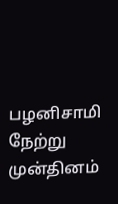பழனிசாமி நேற்று முன்தினம்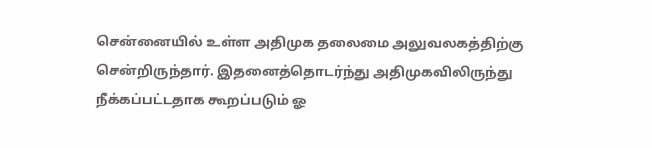சென்னையில் உள்ள அதிமுக தலைமை அலுவலகத்திற்கு சென்றிருந்தார். இதனைத்தொடர்ந்து அதிமுகவிலிருந்து நீக்கப்பட்டதாக கூறப்படும் ஓ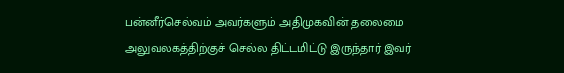பன்னீர்செல்வம் அவர்களும் அதிமுகவின் தலைமை அலுவலகத்திற்குச் செல்ல திட்டமிட்டு இருந்தார் இவர்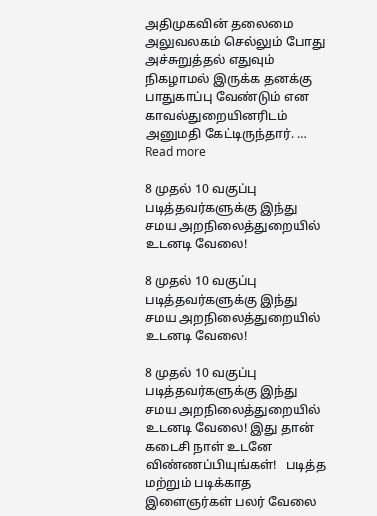அதிமுகவின் தலைமை அலுவலகம் செல்லும் போது அச்சுறுத்தல் எதுவும் நிகழாமல் இருக்க தனக்கு பாதுகாப்பு வேண்டும் என காவல்துறையினரிடம் அனுமதி கேட்டிருந்தார். … Read more

8 முதல் 10 வகுப்பு படித்தவர்களுக்கு இந்து சமய அறநிலைத்துறையில் உடனடி வேலை!

8 முதல் 10 வகுப்பு படித்தவர்களுக்கு இந்து சமய அறநிலைத்துறையில் உடனடி வேலை!

8 முதல் 10 வகுப்பு படித்தவர்களுக்கு இந்து சமய அறநிலைத்துறையில் உடனடி வேலை! இது தான் கடைசி நாள் உடனே விண்ணப்பியுங்கள்!   படித்த மற்றும் படிக்காத இளைஞர்கள் பலர் வேலை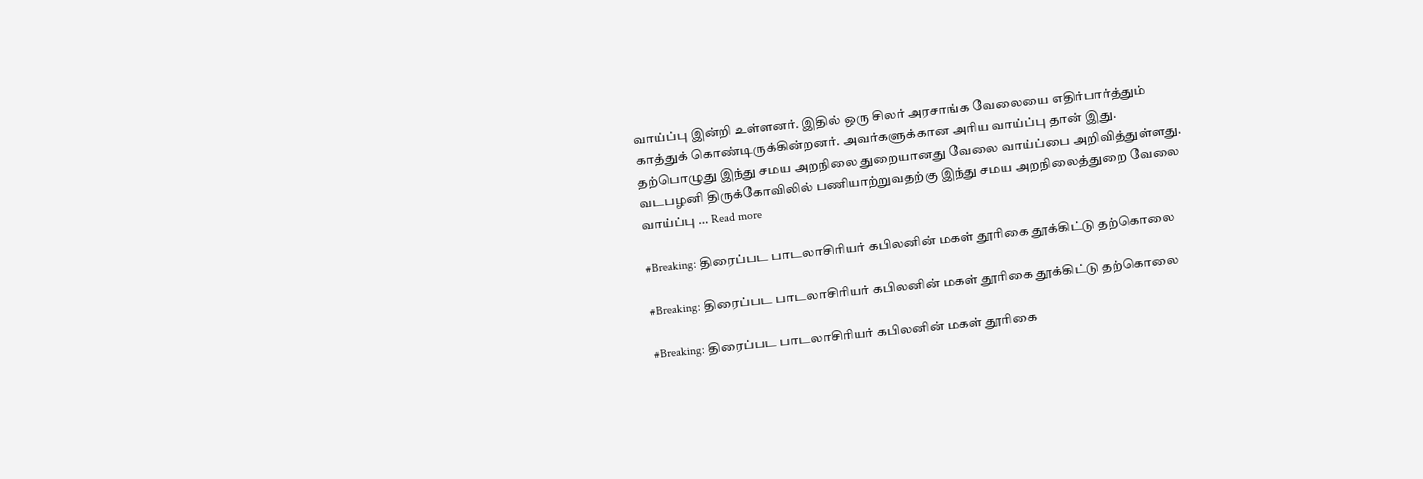வாய்ப்பு இன்றி உள்ளனர். இதில் ஒரு சிலர் அரசாங்க வேலையை எதிர்பார்த்தும் காத்துக் கொண்டிருக்கின்றனர். அவர்களுக்கான அரிய வாய்ப்பு தான் இது. தற்பொழுது இந்து சமய அறநிலை துறையானது வேலை வாய்ப்பை அறிவித்துள்ளது. வடபழனி திருக்கோவிலில் பணியாற்றுவதற்கு இந்து சமய அறநிலைத்துறை வேலை வாய்ப்பு … Read more

#Breaking: திரைப்பட பாடலாசிரியர் கபிலனின் மகள் தூரிகை தூக்கிட்டு தற்கொலை

#Breaking: திரைப்பட பாடலாசிரியர் கபிலனின் மகள் தூரிகை தூக்கிட்டு தற்கொலை

#Breaking: திரைப்பட பாடலாசிரியர் கபிலனின் மகள் தூரிகை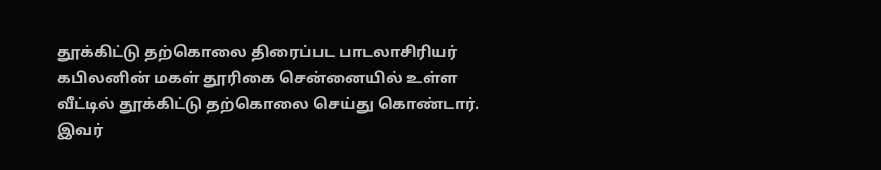தூக்கிட்டு தற்கொலை திரைப்பட பாடலாசிரியர் கபிலனின் மகள் தூரிகை சென்னையில் உள்ள வீட்டில் தூக்கிட்டு தற்கொலை செய்து கொண்டார். இவர்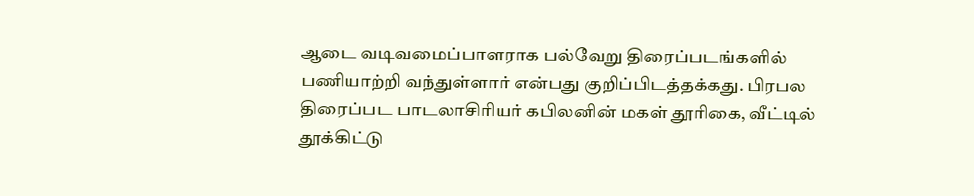ஆடை வடிவமைப்பாளராக பல்வேறு திரைப்படங்களில் பணியாற்றி வந்துள்ளார் என்பது குறிப்பிடத்தக்கது. பிரபல திரைப்பட பாடலாசிரியர் கபிலனின் மகள் தூரிகை, வீட்டில் தூக்கிட்டு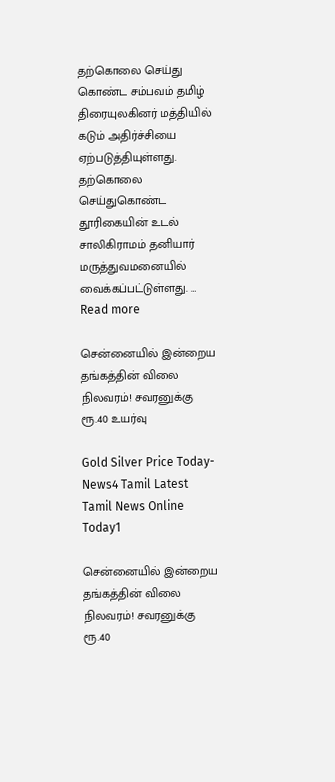தற்கொலை செய்து கொண்ட சம்பவம் தமிழ் திரையுலகினர் மத்தியில் கடும் அதிர்ச்சியை ஏற்படுத்தியுள்ளது. தற்கொலை செய்துகொண்ட தூரிகையின் உடல் சாலிகிராமம் தனியார் மருத்துவமனையில் வைக்கப்பட்டுள்ளது. … Read more

சென்னையில் இன்றைய தங்கத்தின் விலை நிலவரம்! சவரனுக்கு ரூ.40 உயர்வு

Gold Silver Price Today-News4 Tamil Latest Tamil News Online Today1

சென்னையில் இன்றைய தங்கத்தின் விலை நிலவரம்! சவரனுக்கு ரூ.40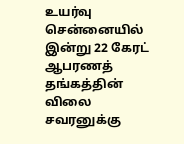உயர்வு சென்னையில் இன்று 22 கேரட் ஆபரணத் தங்கத்தின் விலை சவரனுக்கு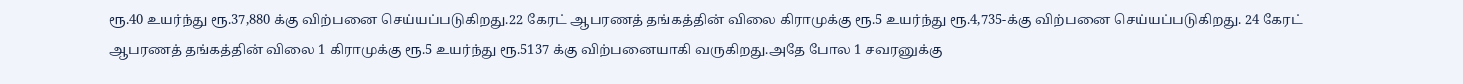ரூ.40 உயர்ந்து ரூ.37,880 க்கு விற்பனை செய்யப்படுகிறது.22 கேரட் ஆபரணத் தங்கத்தின் விலை கிராமுக்கு ரூ.5 உயர்ந்து ரூ.4,735-க்கு விற்பனை செய்யப்படுகிறது. 24 கேரட் ஆபரணத் தங்கத்தின் விலை 1 கிராமுக்கு ரூ.5 உயர்ந்து ரூ.5137 க்கு விற்பனையாகி வருகிறது.அதே போல 1 சவரனுக்கு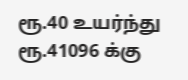ரூ.40 உயர்ந்து ரூ.41096 க்கு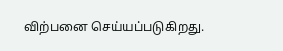விற்பனை செய்யப்படுகிறது.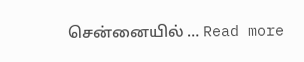சென்னையில் … Read more